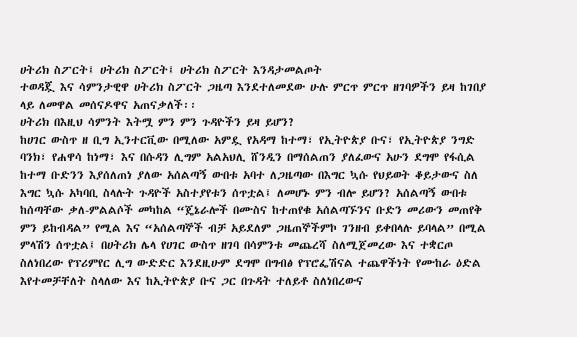ሀትሪክ ስፖርት፤ ሀትሪክ ስፖርት፤ ሀትሪክ ስፖርት እንዳታመልጦት
ተወዳጇ እና ሳምንታዊዋ ሀትሪክ ስፖርት ጋዜጣ እንደተለመደው ሁሉ ምርጥ ምርጥ ዘገባዎችን ይዛ ከገበያ ላይ ለመዋል መሰናዶዋና አጠናቃለች፡፡
ሀትሪክ በእዚህ ሳምንት እትሟ ምን ምን ጉዳዮችን ይዛ ይሆን?
ከሀገር ውስጥ ዘ ቢግ ኢንተርቪው በሚለው አምዷ የአዳማ ከተማ፣ የኢትዮጵያ ቡና፣ የኢትዮጵያ ንግድ ባንክ፣ የሐዋሳ ከነማ፣ እና በሱዳን ሊግም አልአህሊ ሸንዲን በማሰልጠን ያለፈውና አሁን ደግሞ የፋሲል ከተማ ቡድንን እያሰለጠነ ያለው አሰልጣኝ ውበቱ አባተ ለጋዜጣው በእግር ኳሱ የህይወት ቆይታውና ስለ እግር ኳሱ አካባቢ ስላሉት ጉዳዮች አስተያየቱን ሰጥቷል፤ ለመሆኑ ምን ብሎ ይሆን? አሰልጣኝ ውበቱ ከሰጣቸው ቃለ-ምልልሶች መካከል “ጄኔራሎች በሙስና ከተጠየቁ አሰልጣኙንና ቡድን መሪውን መጠየቅ ምን ይከብዳል” የሚል እና “አሰልጣኞች ብቻ አይደለም ጋዜጠኞችምኮ ገንዘብ ይቀበላሉ ይባላል” በሚል ምላሽን ሰጥቷል፤ በሀትሪክ ሌላ የሀገር ውስጥ ዘገባ በሳምንቱ መጨረሻ ስለሚጀመረው እና ተቋርጦ ስለነበረው የፕሪምየር ሊግ ውድድር እንደዚሁም ደግሞ በግብፅ የፕሮፌሽናል ተጨዋችነት የሙከራ ዕድል እየተመቻቸለት ስላለው እና ከኢትዮጵያ ቡና ጋር በጉዳት ተለይቶ ስለነበረውና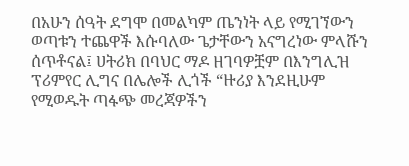በአሁን ሰዓት ደግሞ በመልካም ጤንነት ላይ የሚገኘውን ወጣቱን ተጨዋች እሱባለው ጌታቸውን አናግረነው ምላሹን ሰጥቶናል፤ ሀትሪክ በባህር ማዶ ዘገባዎቿም በእንግሊዝ ፕሪምየር ሊግና በሌሎች ሊጎች “ዙሪያ እንደዚሁም የሚወዱት ጣፋጭ መረጃዎችን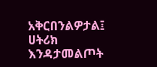አቅርበንልዎታል፤ ሀትሪክ እንዳታመልጦት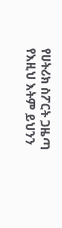የሀትሪክ ስፖርት ጋዜጣ የእዚህ እትም ይህንን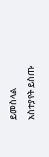ይመስላል
አስተያየት ይስጡ